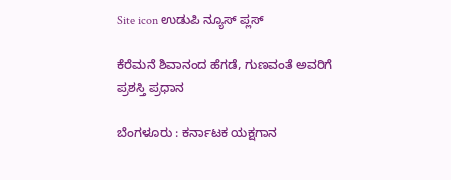Site icon ಉಡುಪಿ ನ್ಯೂಸ್ ಪ್ಲಸ್

ಕೆರೆಮನೆ ಶಿವಾನಂದ ಹೆಗಡೆ, ಗುಣವಂತೆ ಅವರಿಗೆ ಪ್ರಶಸ್ತಿ ಪ್ರಧಾನ

ಬೆಂಗಳೂರು : ಕರ್ನಾಟಕ ಯಕ್ಷಗಾನ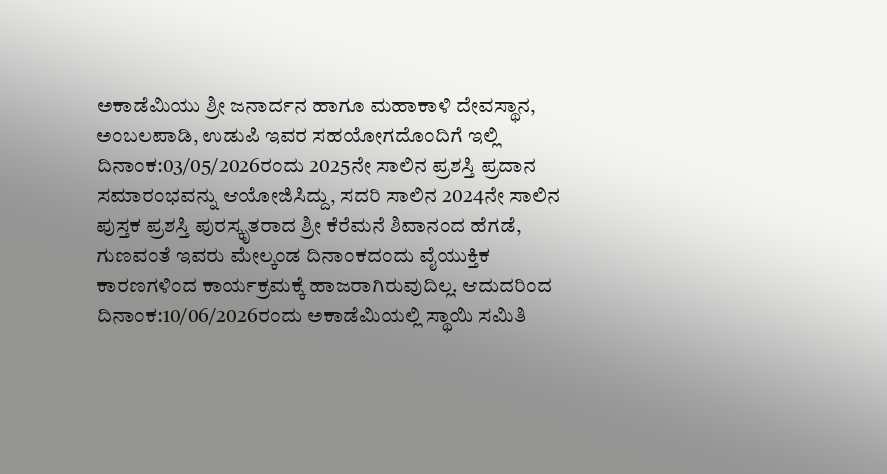ಅಕಾಡೆಮಿಯು ಶ್ರೀ ಜನಾರ್ದನ ಹಾಗೂ ಮಹಾಕಾಳಿ ದೇವಸ್ಥಾನ, ಅಂಬಲಪಾಡಿ, ಉಡುಪಿ ಇವರ ಸಹಯೋಗದೊಂದಿಗೆ ಇಲ್ಲಿ ದಿನಾಂಕ:03/05/2026ರಂದು 2025ನೇ ಸಾಲಿನ ಪ್ರಶಸ್ತಿ ಪ್ರದಾನ ಸಮಾರಂಭವನ್ನು ಆಯೋಜಿಸಿದ್ದು, ಸದರಿ ಸಾಲಿನ 2024ನೇ ಸಾಲಿನ ಪುಸ್ತಕ ಪ್ರಶಸ್ತಿ ಪುರಸ್ಕೃತರಾದ ಶ್ರೀ ಕೆರೆಮನೆ ಶಿವಾನಂದ ಹೆಗಡೆ, ಗುಣವಂತೆ ಇವರು ಮೇಲ್ಕಂಡ ದಿನಾಂಕದಂದು ವೈಯುಕ್ತಿಕ ಕಾರಣಗಳಿಂದ ಕಾರ್ಯಕ್ರಮಕ್ಕೆ ಹಾಜರಾಗಿರುವುದಿಲ್ಲ. ಆದುದರಿಂದ ದಿನಾಂಕ:10/06/2026ರಂದು ಅಕಾಡೆಮಿಯಲ್ಲಿ ಸ್ಥಾಯಿ ಸಮಿತಿ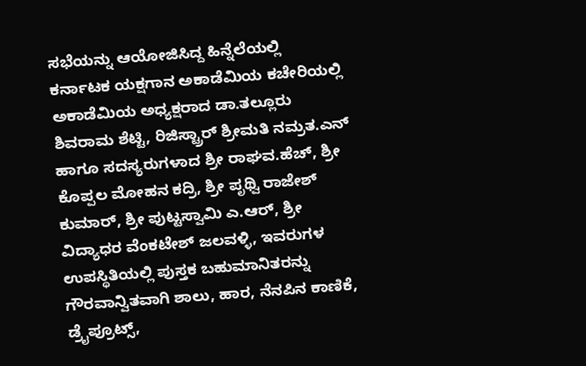ಸಭೆಯನ್ನು ಆಯೋಜಿಸಿದ್ದ ಹಿನ್ನೆಲೆಯಲ್ಲಿ ಕರ್ನಾಟಕ ಯಕ್ಷಗಾನ ಅಕಾಡೆಮಿಯ ಕಚೇರಿಯಲ್ಲಿ ಅಕಾಡೆಮಿಯ ಅಧ್ಯಕ್ಷರಾದ ಡಾ.ತಲ್ಲೂರು ಶಿವರಾಮ ಶೆಟ್ಟಿ, ರಿಜಿಸ್ಟ್ರಾರ್‌ ಶ್ರೀಮತಿ ನಮ್ರತ.ಎನ್ ಹಾಗೂ ಸದಸ್ಯರುಗಳಾದ ಶ್ರೀ ರಾಘವ.ಹೆಚ್‌, ಶ್ರೀ ಕೊಪ್ಪಲ ಮೋಹನ ಕದ್ರಿ, ಶ್ರೀ ಪೃಥ್ವಿ ರಾಜೇಶ್‌ ಕುಮಾರ್‌, ಶ್ರೀ ಪುಟ್ಟಸ್ವಾಮಿ ಎ.ಆರ್, ಶ್ರೀ ವಿದ್ಯಾಧರ ವೆಂಕಟೇಶ್‌ ಜಲವಳ್ಳಿ, ಇವರುಗಳ ಉಪಸ್ಥಿತಿಯಲ್ಲಿ ಪುಸ್ತಕ ಬಹುಮಾನಿತರನ್ನು ಗೌರವಾನ್ವಿತವಾಗಿ ಶಾಲು, ಹಾರ, ನೆನಪಿನ ಕಾಣಿಕೆ, ಡ್ರೈಪ್ರೂಟ್ಸ್‌,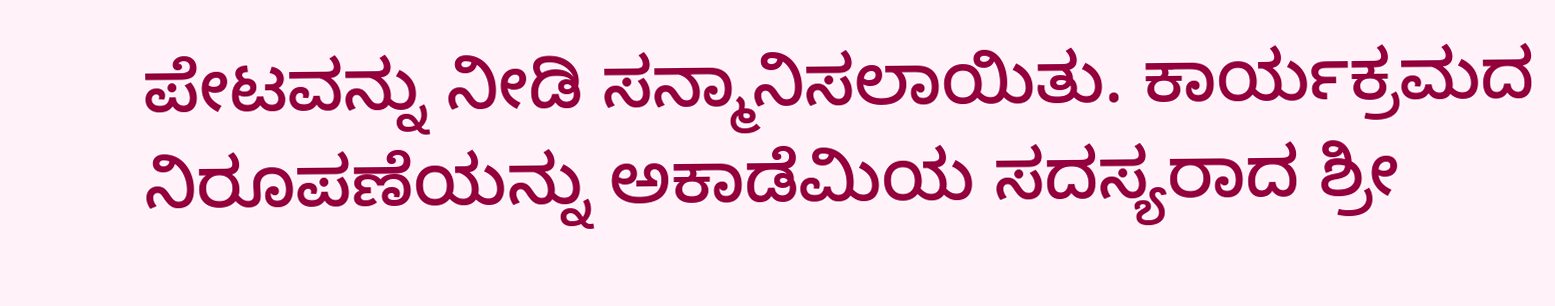ಪೇಟವನ್ನು ನೀಡಿ ಸನ್ಮಾನಿಸಲಾಯಿತು. ಕಾರ್ಯಕ್ರಮದ ನಿರೂಪಣೆಯನ್ನು ಅಕಾಡೆಮಿಯ ಸದಸ್ಯರಾದ ಶ್ರೀ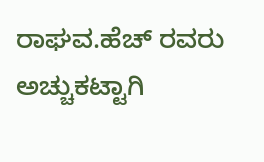ರಾಘವ.ಹೆಚ್‌ ರವರು ಅಚ್ಚುಕಟ್ಟಾಗಿ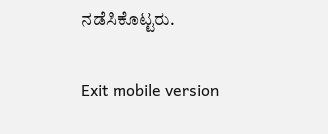ನಡೆಸಿಕೊಟ್ಟರು.

Exit mobile version